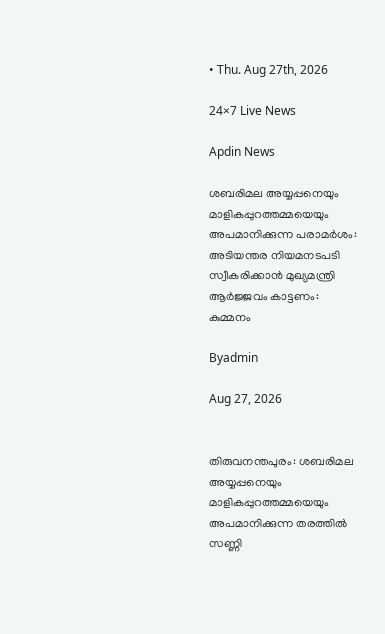• Thu. Aug 27th, 2026

24×7 Live News

Apdin News

ശബരിമല അയ്യപ്പനെയും മാളികപ്പുറത്തമ്മയെയും അപമാനിക്കുന്ന പരാമർശം: അടിയന്തര നിയമനടപടി സ്വീകരിക്കാൻ മുഖ്യമന്ത്രി ആർജ്ജവം കാട്ടണം: കുമ്മനം

Byadmin

Aug 27, 2026


തിരുവനന്തപുരം: ശബരിമല അയ്യപ്പനെയും മാളികപ്പുറത്തമ്മയെയും അപമാനിക്കുന്ന തരത്തിൽ സണ്ണി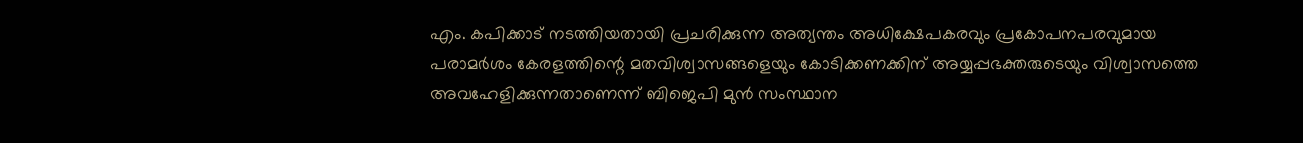എം. കപിക്കാട് നടത്തിയതായി പ്രചരിക്കുന്ന അത്യന്തം അധിക്ഷേപകരവും പ്രകോപനപരവുമായ പരാമർശം കേരളത്തിന്റെ മതവിശ്വാസങ്ങളെയും കോടിക്കണക്കിന് അയ്യപ്പഭക്തരുടെയും വിശ്വാസത്തെ അവഹേളിക്കുന്നതാണെന്ന് ബിജെപി മുൻ സംസ്ഥാന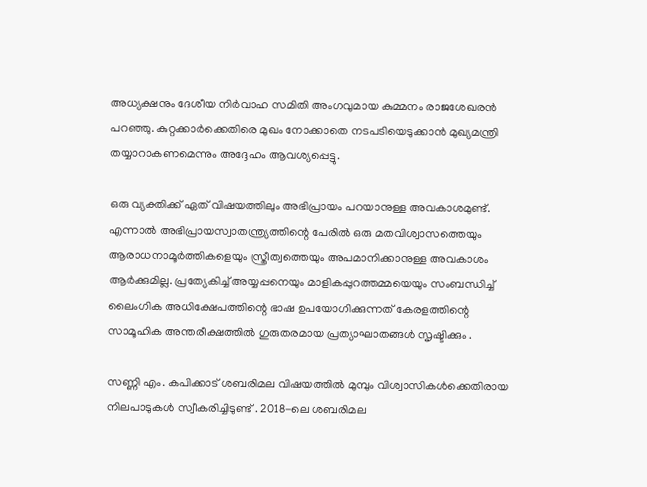അധ്യക്ഷനും ദേശീയ നിർവാഹ സമിതി അംഗവുമായ കുമ്മനം രാജശേഖരൻ പറഞ്ഞു. കുറ്റക്കാർക്കെതിരെ മുഖം നോക്കാതെ നടപടിയെടുക്കാൻ മുഖ്യമന്ത്രി തയ്യാറാകണമെന്നും അദ്ദേഹം ആവശ്യപ്പെട്ടു.

ഒരു വ്യക്തിക്ക് ഏത് വിഷയത്തിലും അഭിപ്രായം പറയാനുള്ള അവകാശമുണ്ട്. എന്നാൽ അഭിപ്രായസ്വാതന്ത്ര്യത്തിന്റെ പേരിൽ ഒരു മതവിശ്വാസത്തെയും ആരാധനാമൂർത്തികളെയും സ്ത്രീത്വത്തെയും അപമാനിക്കാനുള്ള അവകാശം ആർക്കുമില്ല. പ്രത്യേകിച്ച് അയ്യപ്പനെയും മാളികപ്പുറത്തമ്മയെയും സംബന്ധിച്ച് ലൈംഗിക അധിക്ഷേപത്തിന്റെ ഭാഷ ഉപയോഗിക്കുന്നത് കേരളത്തിന്റെ സാമൂഹിക അന്തരീക്ഷത്തിൽ ഗുരുതരമായ പ്രത്യാഘാതങ്ങൾ സൃഷ്ടിക്കും .

സണ്ണി എം. കപിക്കാട് ശബരിമല വിഷയത്തിൽ മുമ്പും വിശ്വാസികൾക്കെതിരായ നിലപാടുകൾ സ്വീകരിച്ചിടുണ്ട് . 2018-ലെ ശബരിമല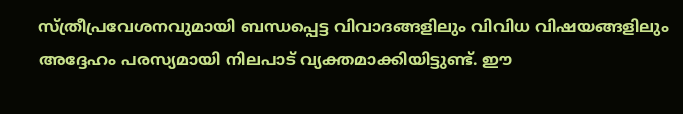സ്ത്രീപ്രവേശനവുമായി ബന്ധപ്പെട്ട വിവാദങ്ങളിലും വിവിധ വിഷയങ്ങളിലും അദ്ദേഹം പരസ്യമായി നിലപാട് വ്യക്തമാക്കിയിട്ടുണ്ട്. ഈ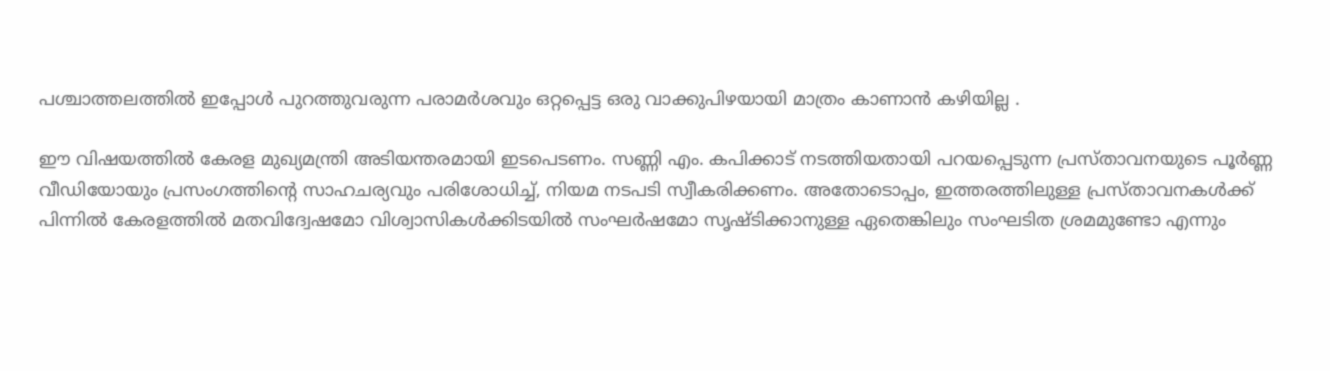പശ്ചാത്തലത്തിൽ ഇപ്പോൾ പുറത്തുവരുന്ന പരാമർശവും ഒറ്റപ്പെട്ട ഒരു വാക്കുപിഴയായി മാത്രം കാണാൻ കഴിയില്ല .

ഈ വിഷയത്തിൽ കേരള മുഖ്യമന്ത്രി അടിയന്തരമായി ഇടപെടണം. സണ്ണി എം. കപിക്കാട് നടത്തിയതായി പറയപ്പെടുന്ന പ്രസ്താവനയുടെ പൂർണ്ണ വീഡിയോയും പ്രസംഗത്തിന്റെ സാഹചര്യവും പരിശോധിച്ച്, നിയമ നടപടി സ്വീകരിക്കണം. അതോടൊപ്പം, ഇത്തരത്തിലുള്ള പ്രസ്താവനകൾക്ക് പിന്നിൽ കേരളത്തിൽ മതവിദ്വേഷമോ വിശ്വാസികൾക്കിടയിൽ സംഘർഷമോ സൃഷ്ടിക്കാനുള്ള ഏതെങ്കിലും സംഘടിത ശ്രമമുണ്ടോ എന്നും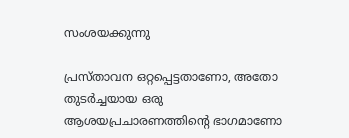സംശയക്കുന്നു

പ്രസ്താവന ഒറ്റപ്പെട്ടതാണോ, അതോ തുടർച്ചയായ ഒരു ആശയപ്രചാരണത്തിന്റെ ഭാഗമാണോ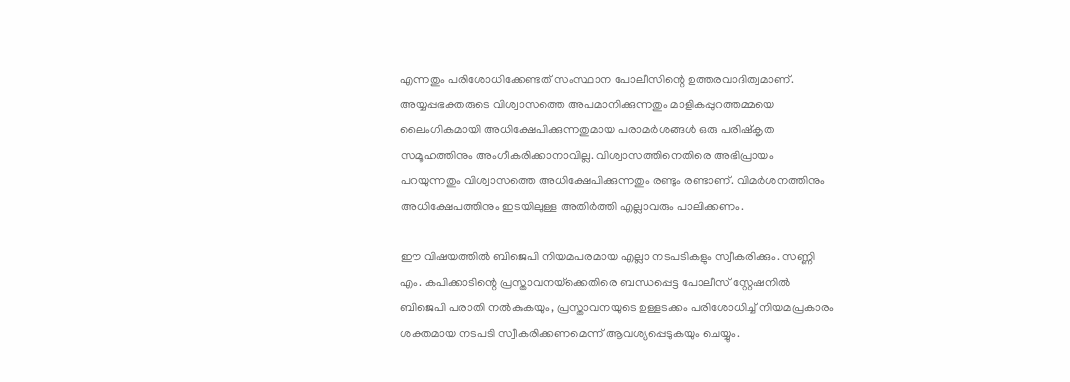എന്നതും പരിശോധിക്കേണ്ടത് സംസ്ഥാന പോലീസിന്റെ ഉത്തരവാദിത്വമാണ്. അയ്യപ്പഭക്തരുടെ വിശ്വാസത്തെ അപമാനിക്കുന്നതും മാളികപ്പുറത്തമ്മയെ ലൈംഗികമായി അധിക്ഷേപിക്കുന്നതുമായ പരാമർശങ്ങൾ ഒരു പരിഷ്കൃത സമൂഹത്തിനും അംഗീകരിക്കാനാവില്ല. വിശ്വാസത്തിനെതിരെ അഭിപ്രായം പറയുന്നതും വിശ്വാസത്തെ അധിക്ഷേപിക്കുന്നതും രണ്ടും രണ്ടാണ്. വിമർശനത്തിനും അധിക്ഷേപത്തിനും ഇടയിലുള്ള അതിർത്തി എല്ലാവരും പാലിക്കണം.

ഈ വിഷയത്തിൽ ബിജെപി നിയമപരമായ എല്ലാ നടപടികളും സ്വീകരിക്കും. സണ്ണി എം. കപിക്കാടിന്റെ പ്രസ്താവനയ്‌ക്കെതിരെ ബന്ധപ്പെട്ട പോലീസ് സ്റ്റേഷനിൽ ബിജെപി പരാതി നൽകുകയും, പ്രസ്താവനയുടെ ഉള്ളടക്കം പരിശോധിച്ച് നിയമപ്രകാരം ശക്തമായ നടപടി സ്വീകരിക്കണമെന്ന് ആവശ്യപ്പെടുകയും ചെയ്യും.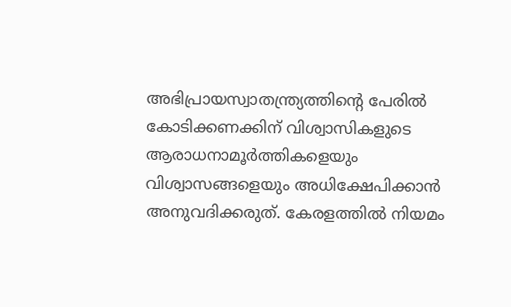അഭിപ്രായസ്വാതന്ത്ര്യത്തിന്റെ പേരിൽ കോടിക്കണക്കിന് വിശ്വാസികളുടെ ആരാധനാമൂർത്തികളെയും വിശ്വാസങ്ങളെയും അധിക്ഷേപിക്കാൻ അനുവദിക്കരുത്. കേരളത്തിൽ നിയമം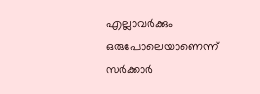എല്ലാവർക്കും ഒരുപോലെയാണെന്ന് സർക്കാർ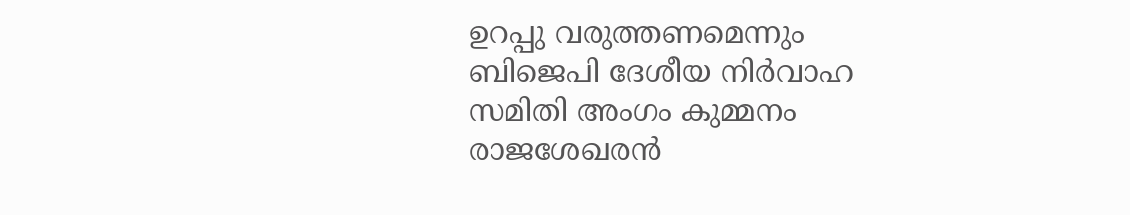ഉറപ്പു വരുത്തണമെന്നും ബിജെപി ദേശീയ നിർവാഹ സമിതി അംഗം കുമ്മനം രാജശേഖരൻ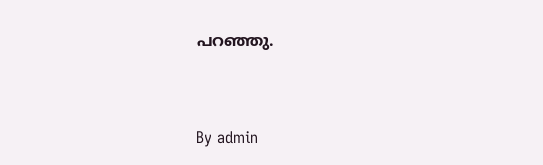പറഞ്ഞു.



By admin